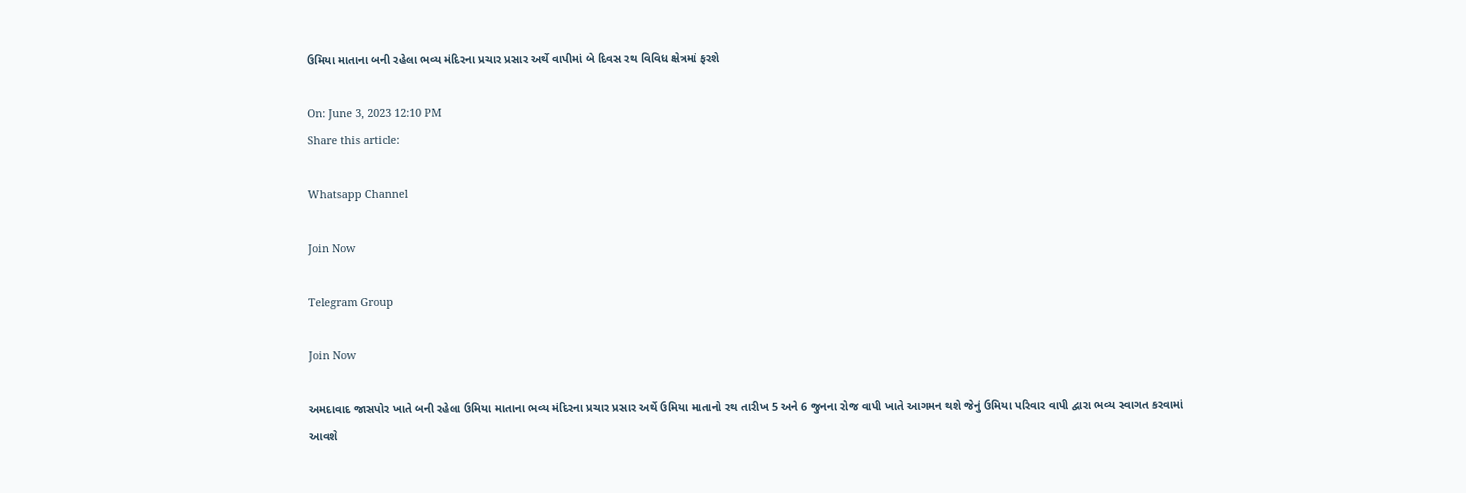ઉમિયા માતાના બની રહેલા ભવ્ય મંદિરના પ્રચાર પ્રસાર અર્થે વાપીમાં બે દિવસ રથ વિવિધ ક્ષેત્રમાં ફરશે

On: June 3, 2023 12:10 PM
Share this article:

Whatsapp Channel

Join Now

Telegram Group

Join Now

અમદાવાદ જાસપોર ખાતે બની રહેલા ઉમિયા માતાના ભવ્ય મંદિરના પ્રચાર પ્રસાર અર્થે ઉમિયા માતાનો રથ તારીખ 5 અને 6 જુનના રોજ વાપી ખાતે આગમન થશે જેનું ઉમિયા પરિવાર વાપી દ્વારા ભવ્ય સ્વાગત કરવામાં આવશે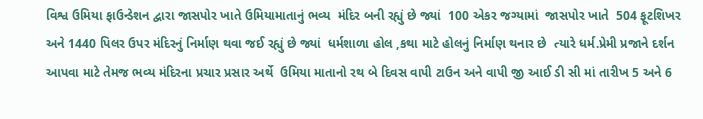વિશ્વ ઉમિયા ફાઉન્ડેશન દ્વારા જાસપોર ખાતે ઉમિયામાતાનું ભવ્ય  મંદિર બની રહ્યું છે જ્યાં  100 એકર જગ્યામાં  જાસપોર ખાતે  504 ફૂટશિખર અને 1440 પિલર ઉપર મંદિરનું નિર્માણ થવા જઈ રહ્યું છે જ્યાં  ધર્મશાળા હોલ ,કથા માટે હોલનું નિર્માણ થનાર છે  ત્યારે ધર્મ.પ્રેમી પ્રજાને દર્શન આપવા માટે તેમજ ભવ્ય મંદિરના પ્રચાર પ્રસાર અર્થે  ઉમિયા માતાનો રથ બે દિવસ વાપી ટાઉન અને વાપી જી આઈ ડી સી માં તારીખ 5 અને 6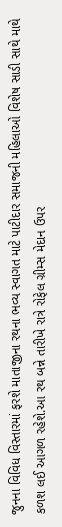જુનના વિવિધ વિસ્તારમાં ફરશે માતાજીના રથના ભવ્ય સ્વાગત માટે પાટીદાર સમાજની મહિલાઓ વિશેષ સાડી સાથે માથે કળશ લઈ આગળ રહેશે.આ રથ બન્ને તારીખે રાત્રે રોફેલ ગ્રીમ્સ મેદાન ઉપર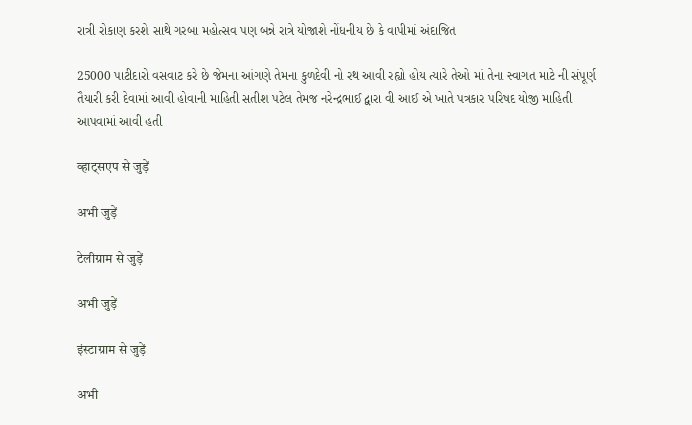રાત્રી રોકાણ કરશે સાથે ગરબા મહોત્સવ પણ બન્ને રાત્રે યોજાશે નોંધનીય છે કે વાપીમાં અંદાજિત

25000 પાટીદારો વસવાટ કરે છે જેમના આંગણે તેમના કુળદેવી નો રથ આવી રહ્યો હોય ત્યારે તેઓ માં તેના સ્વાગત માટે ની સંપૂર્ણ તૈયારી કરી દેવામાં આવી હોવાની માહિતી સતીશ પટેલ તેમજ નરેન્દ્રભાઈ દ્વારા વી આઈ એ ખાતે પત્રકાર પરિષદ યોજી માહિતી આપવામાં આવી હતી

व्हाट्सएप से जुड़ें

अभी जुड़ें

टेलीग्राम से जुड़ें

अभी जुड़ें

इंस्टाग्राम से जुड़ें

अभी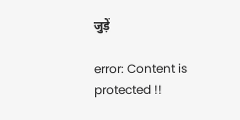जुड़ें

error: Content is protected !!